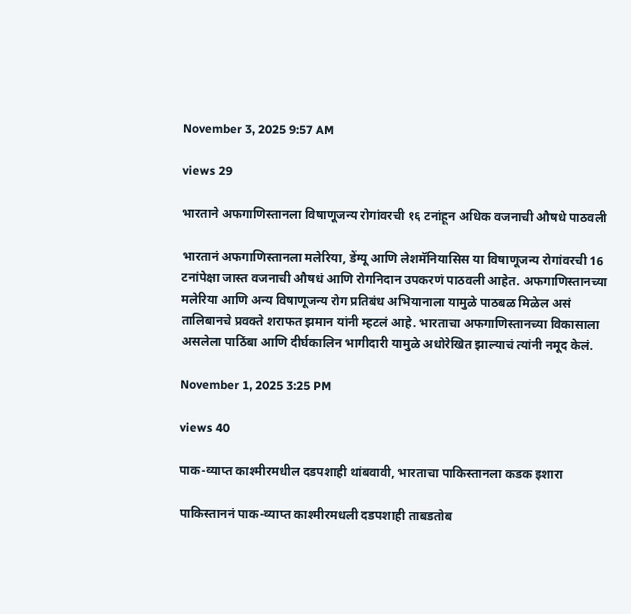November 3, 2025 9:57 AM

views 29

भारताने अफगाणिस्तानला विषाणूजन्य रोगांवरची १६ टनांहून अधिक वजनाची औषधे पाठवली

भारतानं अफगाणिस्तानला मलेरिया, डेंग्यू आणि लेशमॅनियासिस या विषाणूजन्य रोगांवरची 16 टनांपेक्षा जास्त वजनाची औषधं आणि रोगनिदान उपकरणं पाठवली आहेत. अफगाणिस्तानच्या मलेरिया आणि अन्य विषाणूजन्य रोग प्रतिबंध अभियानाला यामुळे पाठबळ मिळेल असं तालिबानचे प्रवक्ते शराफत झमान यांनी म्हटलं आहे. भारताचा अफगाणिस्तानच्या विकासाला असलेला पाठिंबा आणि दीर्घकालिन भागीदारी यामुळे अधोरेखित झाल्याचं त्यांनी नमूद केलं.

November 1, 2025 3:25 PM

views 40

पाक-व्याप्त काश्मीरमधील दडपशाही थांबवावी, भारताचा पाकिस्तानला कडक इशारा

पाकिस्ताननं पाक-व्याप्त काश्मीरमधली दडपशाही ताबडतोब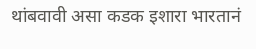थांबवावी असा कडक इशारा भारतानं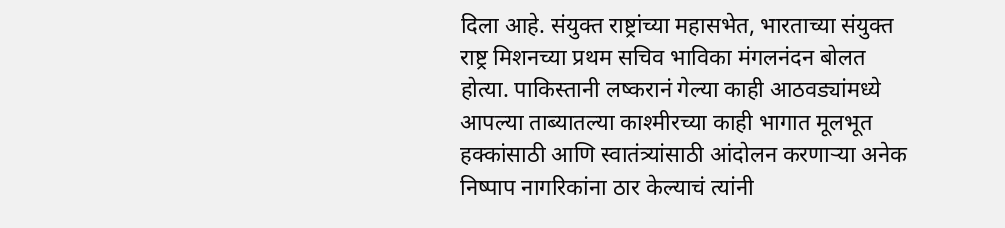दिला आहे. संयुक्त राष्ट्रांच्या महासभेत, भारताच्या संयुक्त राष्ट्र मिशनच्या प्रथम सचिव भाविका मंगलनंदन बोलत होत्या. पाकिस्तानी लष्करानं गेल्या काही आठवड्यांमध्ये आपल्या ताब्यातल्या काश्मीरच्या काही भागात मूलभूत हक्कांसाठी आणि स्वातंत्र्यांसाठी आंदोलन करणाऱ्या अनेक निष्पाप नागरिकांना ठार केल्याचं त्यांनी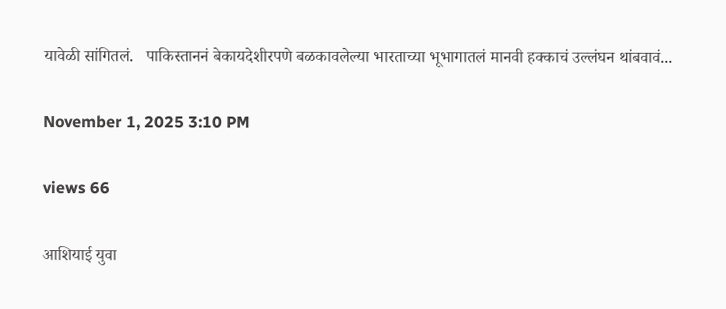यावेळी सांगितलं.   पाकिस्ताननं बेकायदेशीरपणे बळकावलेल्या भारताच्या भूभागातलं मानवी हक्काचं उल्लंघन थांबवावं...

November 1, 2025 3:10 PM

views 66

आशियाई युवा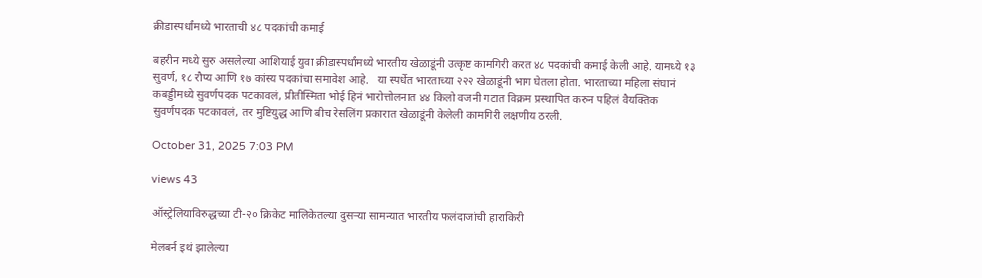क्रीडास्पर्धांमध्ये भारताची ४८ पदकांची कमाई

बहरीन मध्ये सुरु असलेल्या आशियाई युवा क्रीडास्पर्धांमध्ये भारतीय खेळाडूंनी उत्कृष्ट कामगिरी करत ४८ पदकांची कमाई केली आहे. यामध्ये १३ सुवर्ण, १८ रौप्य आणि १७ कांस्य पदकांचा समावेश आहे.   या स्पर्धेत भारताच्या २२२ खेळाडूंनी भाग घेतला होता. भारताच्या महिला संघानं कबड्डीमध्ये सुवर्णपदक पटकावलं, प्रीतीस्मिता भोई हिनं भारोत्तोलनात ४४ किलो वजनी गटात विक्रम प्रस्थापित करुन पहिलं वैयक्तिक सुवर्णपदक पटकावलं, तर मुष्टियुद्ध आणि बीच रेसलिंग प्रकारात खेळाडूंनी केलेली कामगिरी लक्षणीय ठरली.

October 31, 2025 7:03 PM

views 43

ऑस्ट्रेलियाविरुद्धच्या टी-२० क्रिकेट मालिकेतल्या दुसऱ्या सामन्यात भारतीय फलंदाजांची हाराकिरी

मेलबर्न इथं झालेल्या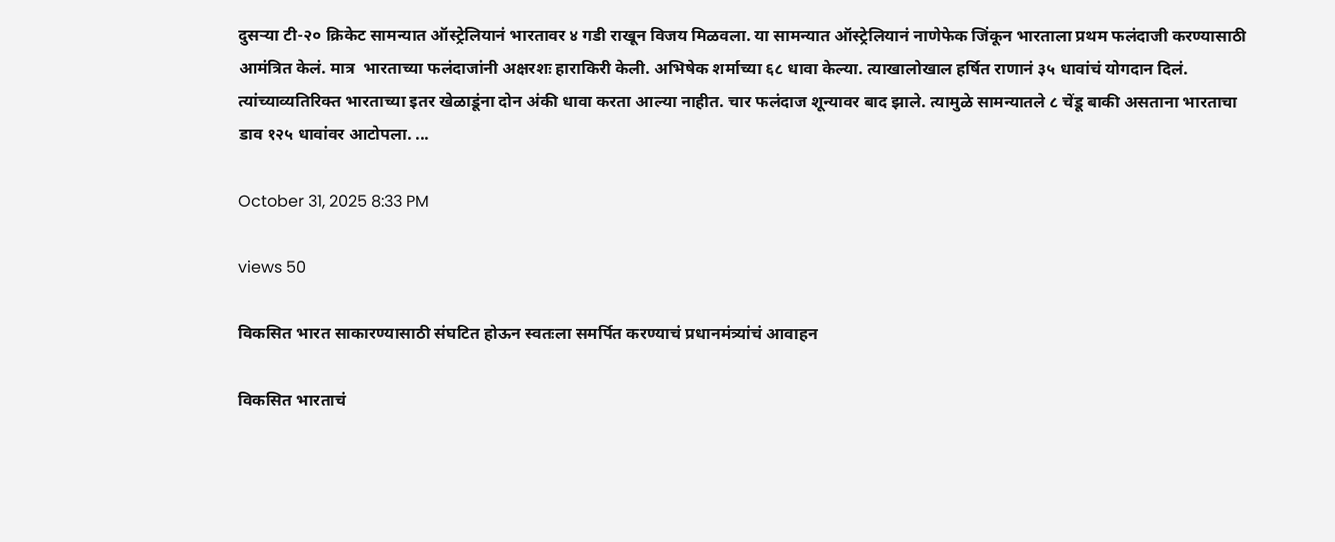दुसऱ्या टी-२० क्रिकेट सामन्यात ऑस्ट्रेलियानं भारतावर ४ गडी राखून विजय मिळवला. या सामन्यात ऑस्ट्रेलियानं नाणेफेक जिंकून भारताला प्रथम फलंदाजी करण्यासाठी आमंत्रित केलं. मात्र  भारताच्या फलंदाजांनी अक्षरशः हाराकिरी केली. अभिषेक शर्माच्या ६८ धावा केल्या. त्याखालोखाल हर्षित राणानं ३५ धावांचं योगदान दिलं. त्यांच्याव्यतिरिक्त भारताच्या इतर खेळाडूंना दोन अंकी धावा करता आल्या नाहीत. चार फलंदाज शून्यावर बाद झाले. त्यामुळे सामन्यातले ८ चेंडू बाकी असताना भारताचा डाव १२५ धावांवर आटोपला. ...

October 31, 2025 8:33 PM

views 50

विकसित भारत साकारण्यासाठी संघटित होऊन स्वतःला समर्पित करण्याचं प्रधानमंत्र्यांचं आवाहन

विकसित भारताचं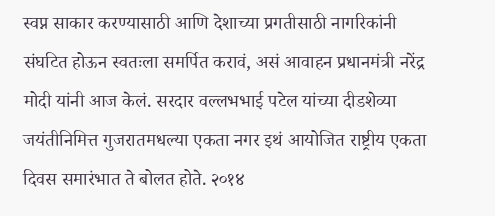स्वप्न साकार करण्यासाठी आणि देशाच्या प्रगतीसाठी नागरिकांनी संघटित होऊन स्वतःला समर्पित करावं, असं आवाहन प्रधानमंत्री नरेंद्र मोदी यांनी आज केलं. सरदार वल्लभभाई पटेल यांच्या दीडशेव्या जयंतीनिमित्त गुजरातमधल्या एकता नगर इथं आयोजित राष्ट्रीय एकता दिवस समारंभात ते बोलत होते. २०१४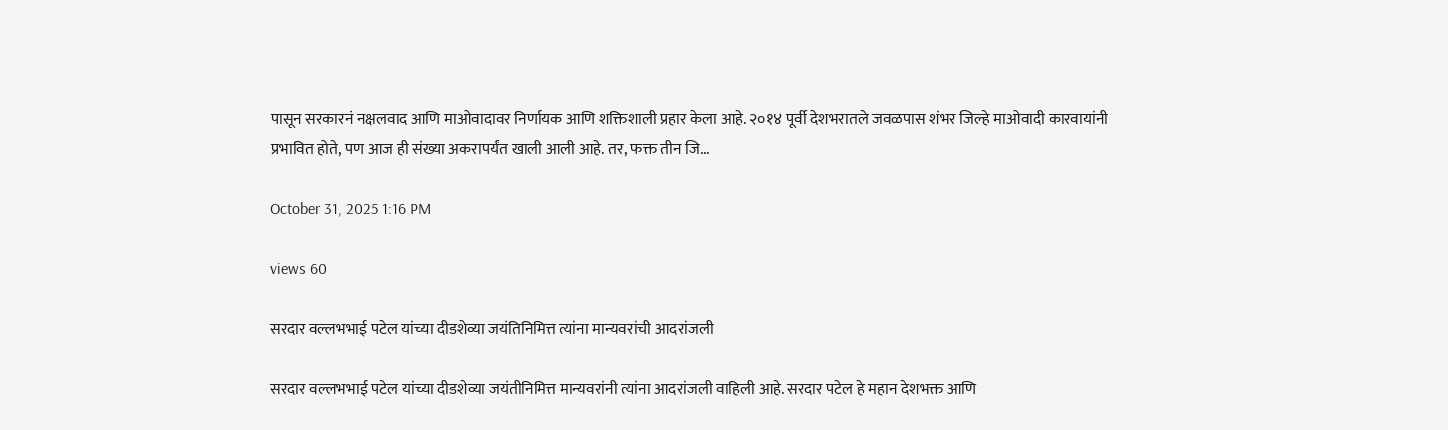पासून सरकारनं नक्षलवाद आणि माओवादावर निर्णायक आणि शक्तिशाली प्रहार केला आहे. २०१४ पूर्वी देशभरातले जवळपास शंभर जिल्हे माओवादी कारवायांनी प्रभावित होते, पण आज ही संख्या अकरापर्यंत खाली आली आहे. तर, फक्त तीन जि...

October 31, 2025 1:16 PM

views 60

सरदार वल्लभभाई पटेल यांच्या दीडशेव्या जयंतिनिमित्त त्यांना मान्यवरांची आदरांजली

सरदार वल्लभभाई पटेल यांच्या दीडशेव्या जयंतीनिमित्त मान्यवरांनी त्यांना आदरांजली वाहिली आहे. सरदार पटेल हे महान देशभक्त आणि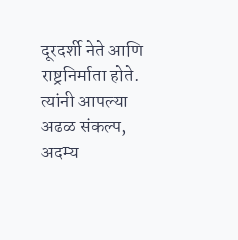दूरदर्शी नेते आणि राष्ट्रनिर्माता होते. त्यांनी आपल्या अढळ संकल्प, अदम्य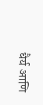धैर्य आणि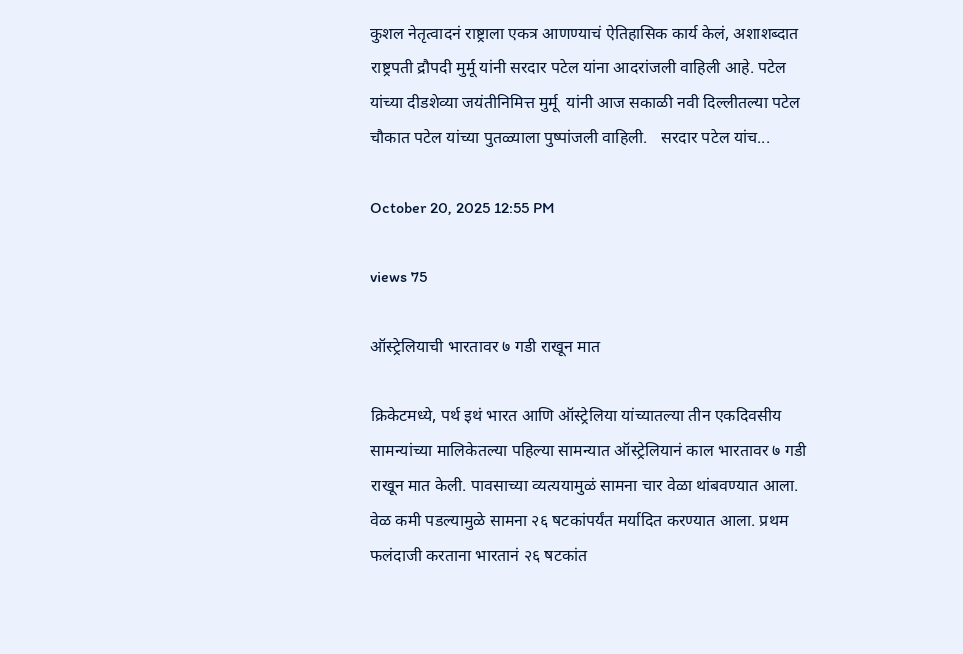कुशल नेतृत्वादनं राष्ट्राला एकत्र आणण्याचं ऐतिहासिक कार्य केलं, अशाशब्दात राष्ट्रपती द्रौपदी मुर्मू यांनी सरदार पटेल यांना आदरांजली वाहिली आहे. पटेल यांच्या दीडशेव्या जयंतीनिमित्त मुर्मू  यांनी आज सकाळी नवी दिल्लीतल्या पटेल चौकात पटेल यांच्या पुतळ्याला पुष्पांजली वाहिली.   सरदार पटेल यांच...

October 20, 2025 12:55 PM

views 75

ऑस्ट्रेलियाची भारतावर ७ गडी राखून मात

क्रिकेटमध्ये, पर्थ इथं भारत आणि ऑस्ट्रेलिया यांच्यातल्या तीन एकदिवसीय सामन्यांच्या मालिकेतल्या पहिल्या सामन्यात ऑस्ट्रेलियानं काल भारतावर ७ गडी राखून मात केली. पावसाच्या व्यत्ययामुळं सामना चार वेळा थांबवण्यात आला. वेळ कमी पडल्यामुळे सामना २६ षटकांपर्यंत मर्यादित करण्यात आला. प्रथम फलंदाजी करताना भारतानं २६ षटकांत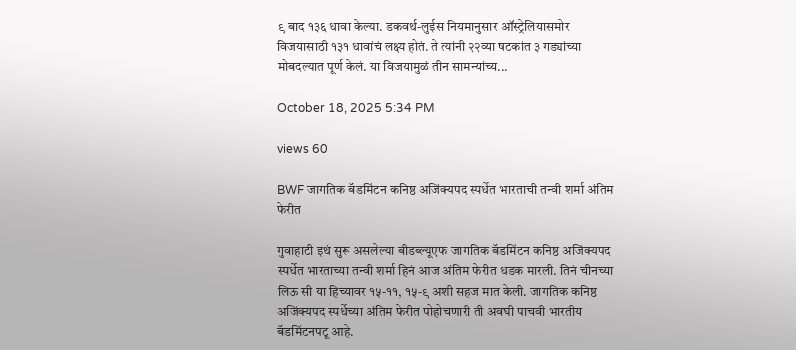९ बाद १३६ धावा केल्या. डकवर्थ-लुईस नियमानुसार ऑस्ट्रेलियासमोर विजयासाठी १३१ धावांचं लक्ष्य होतं. ते त्यांनी २२व्या षटकांत ३ गड्यांच्या मोबदल्यात पूर्ण केलं. या विजयामुळं तीन सामन्यांच्य...

October 18, 2025 5:34 PM

views 60

BWF जागतिक बॅडमिंटन कनिष्ठ अजिंक्यपद स्पर्धेत भारताची तन्वी शर्मा अंतिम फेरीत

गुवाहाटी इथं सुरू असलेल्या बीडब्ल्यूएफ जागतिक बॅडमिंटन कनिष्ठ अजिंक्यपद स्पर्धेत भारताच्या तन्वी शर्मा हिनं आज अंतिम फेरीत धडक मारली. तिनं चीनच्या लिऊ सी या हिच्यावर १५-११, १५-९ अशी सहज मात केली. जागतिक कनिष्ठ अजिंक्यपद स्पर्धेच्या अंतिम फेरीत पोहोचणारी ती अवघी पाचवी भारतीय बॅडमिंटनपटू आहे.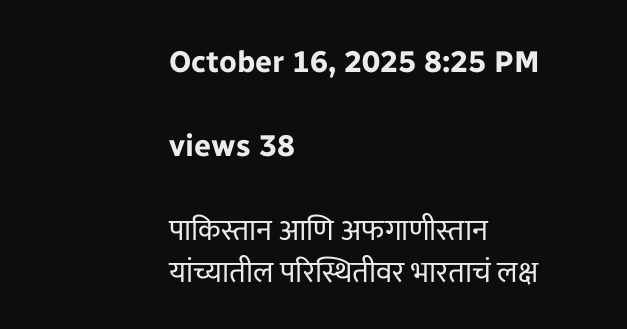October 16, 2025 8:25 PM

views 38

पाकिस्तान आणि अफगाणीस्तान यांच्यातील परिस्थितीवर भारताचं लक्ष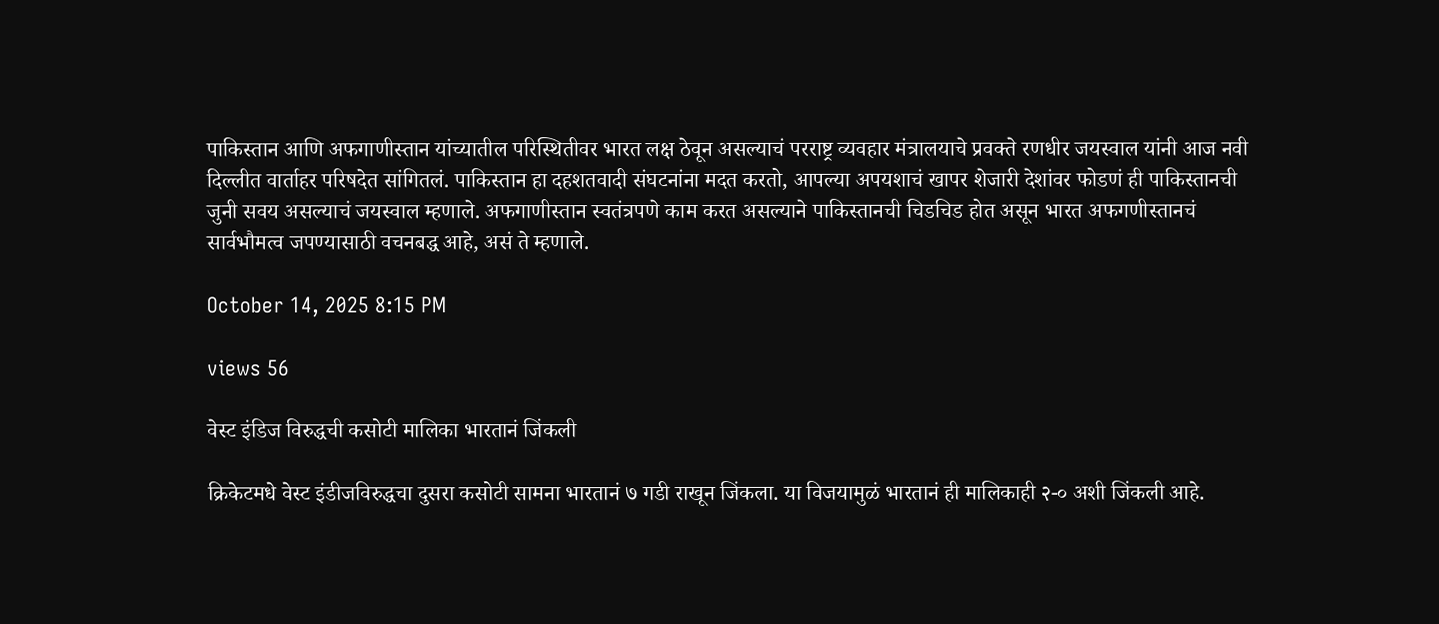पाकिस्तान आणि अफगाणीस्तान यांच्यातील परिस्थितीवर भारत लक्ष ठेवून असल्याचं परराष्ट्र व्यवहार मंत्रालयाचे प्रवक्ते रणधीर जयस्वाल यांनी आज नवी दिल्लीत वार्ताहर परिषदेत सांगितलं. पाकिस्तान हा दहशतवादी संघटनांना मदत करतो, आपल्या अपयशाचं खापर शेजारी देशांवर फोडणं ही पाकिस्तानची जुनी सवय असल्याचं जयस्वाल म्हणाले. अफगाणीस्तान स्वतंत्रपणे काम करत असल्याने पाकिस्तानची चिडचिड होत असून भारत अफगणीस्तानचं सार्वभौमत्व जपण्यासाठी वचनबद्ध आहे, असं ते म्हणाले.

October 14, 2025 8:15 PM

views 56

वेस्ट इंडिज विरुद्धची कसोटी मालिका भारतानं जिंकली

क्रिकेटमधे वेस्ट इंडीजविरुद्धचा दुसरा कसोटी सामना भारतानं ७ गडी राखून जिंकला. या विजयामुळं भारतानं ही मालिकाही २-० अशी जिंकली आहे.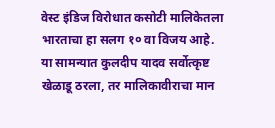वेस्ट इंडिज विरोधात कसोटी मालिकेतला भारताचा हा सलग १० वा विजय आहे. या सामन्यात कुलदीप यादव सर्वोत्कृष्ट खेळाडू ठरला, तर मालिकावीराचा मान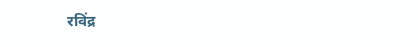रविंद्र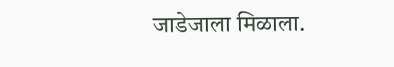जाडेजाला मिळाला.